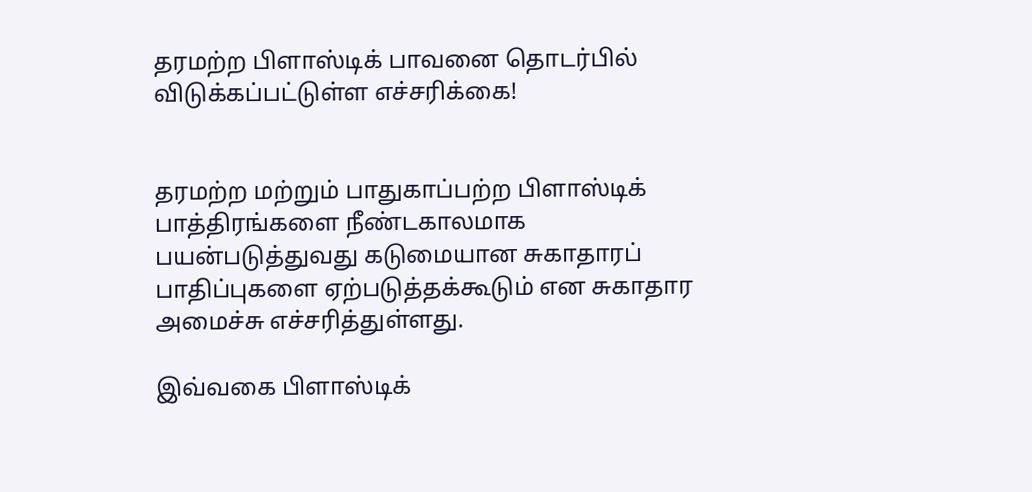தரமற்ற பிளாஸ்டிக் பாவனை தொடர்பில் விடுக்கப்பட்டுள்ள எச்சரிக்கை!


தரமற்ற மற்றும் பாதுகாப்பற்ற பிளாஸ்டிக் பாத்திரங்களை நீண்டகாலமாக பயன்படுத்துவது கடுமையான சுகாதாரப் பாதிப்புகளை ஏற்படுத்தக்கூடும் என சுகாதார அமைச்சு எச்சரித்துள்ளது.

இவ்வகை பிளாஸ்டிக்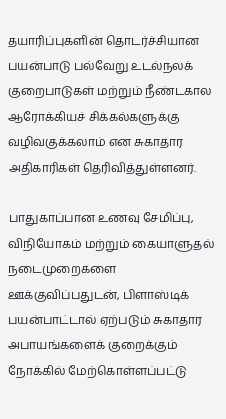தயாரிப்புகளின் தொடர்ச்சியான பயன்பாடு பல்வேறு உடல்நலக் குறைபாடுகள் மற்றும் நீண்டகால ஆரோக்கியச் சிக்கல்களுக்கு வழிவகுக்கலாம் என சுகாதார அதிகாரிகள் தெரிவித்துள்ளனர்.

பாதுகாப்பான உணவு சேமிப்பு, விநியோகம் மற்றும் கையாளுதல் நடைமுறைகளை ஊக்குவிப்பதுடன், பிளாஸ்டிக் பயன்பாட்டால் ஏற்படும் சுகாதார அபாயங்களைக் குறைக்கும் நோக்கில் மேற்கொள்ளப்பட்டு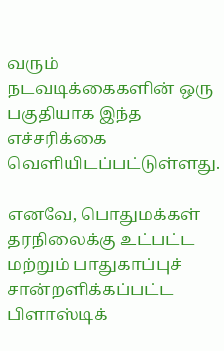வரும் நடவடிக்கைகளின் ஒரு பகுதியாக இந்த எச்சரிக்கை வெளியிடப்பட்டுள்ளது.

எனவே, பொதுமக்கள் தரநிலைக்கு உட்பட்ட மற்றும் பாதுகாப்புச் சான்றளிக்கப்பட்ட பிளாஸ்டிக்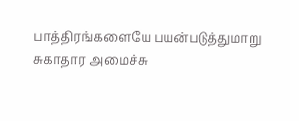பாத்திரங்களையே பயன்படுத்துமாறு சுகாதார அமைச்சு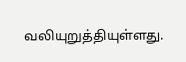வலியுறுத்தியுள்ளது.